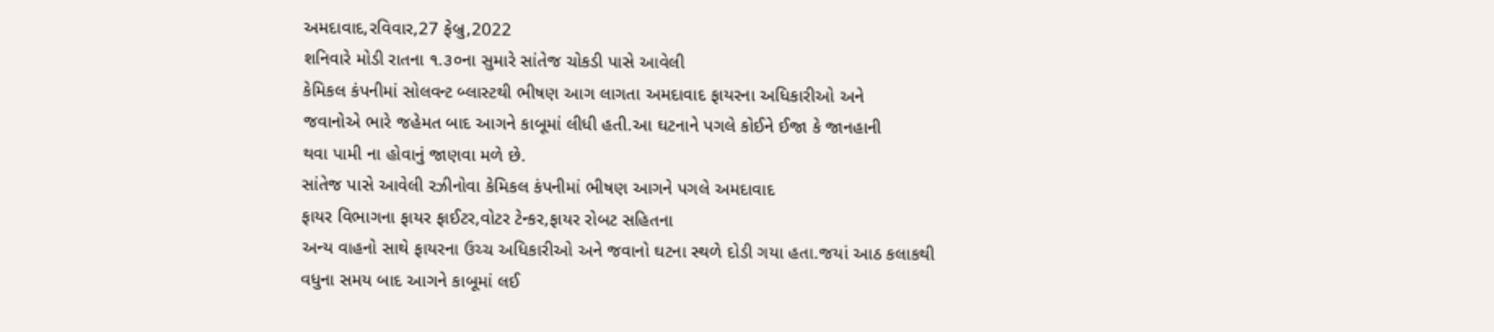અમદાવાદ,રવિવાર,27 ફેબ્રુ,2022
શનિવારે મોડી રાતના ૧.૩૦ના સુમારે સાંતેજ ચોકડી પાસે આવેલી
કેમિકલ કંપનીમાં સોલવન્ટ બ્લાસ્ટથી ભીષણ આગ લાગતા અમદાવાદ ફાયરના અધિકારીઓ અને
જવાનોએ ભારે જહેમત બાદ આગને કાબૂમાં લીધી હતી.આ ઘટનાને પગલે કોઈને ઈજા કે જાનહાની
થવા પામી ના હોવાનું જાણવા મળે છે.
સાંતેજ પાસે આવેલી રઝીનોવા કેમિકલ કંપનીમાં ભીષણ આગને પગલે અમદાવાદ
ફાયર વિભાગના ફાયર ફાઈટર,વોટર ટેન્કર,ફાયર રોબટ સહિતના
અન્ય વાહનો સાથે ફાયરના ઉચ્ચ અધિકારીઓ અને જવાનો ઘટના સ્થળે દોડી ગયા હતા.જયાં આઠ કલાકથી
વધુના સમય બાદ આગને કાબૂમાં લઈ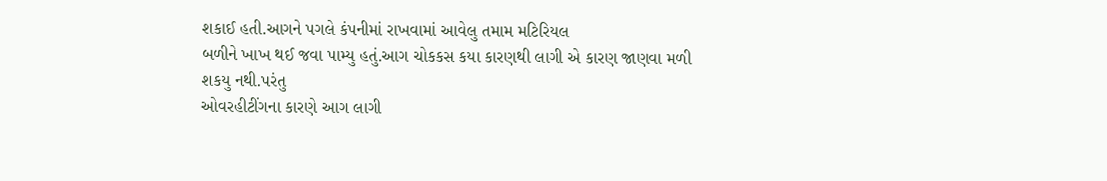શકાઈ હતી.આગને પગલે કંપનીમાં રાખવામાં આવેલુ તમામ મટિરિયલ
બળીને ખાખ થઈ જવા પામ્યુ હતું.આગ ચોકકસ કયા કારણથી લાગી એ કારણ જાણવા મળી શકયુ નથી.પરંતુ
ઓવરહીટીંગના કારણે આગ લાગી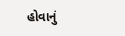હોવાનું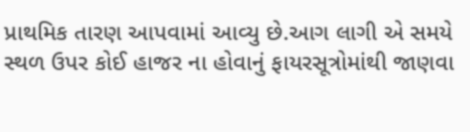પ્રાથમિક તારણ આપવામાં આવ્યુ છે.આગ લાગી એ સમયે
સ્થળ ઉપર કોઈ હાજર ના હોવાનું ફાયરસૂત્રોમાંથી જાણવા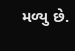મળ્યુ છે.